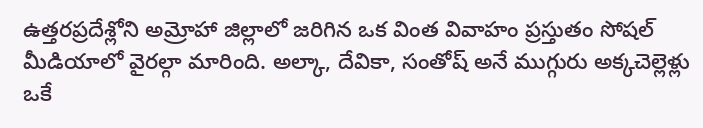ఉత్తరప్రదేశ్లోని అమ్రోహా జిల్లాలో జరిగిన ఒక వింత వివాహం ప్రస్తుతం సోషల్ మీడియాలో వైరల్గా మారింది. అల్కా, దేవికా, సంతోష్ అనే ముగ్గురు అక్కచెల్లెళ్లు ఒకే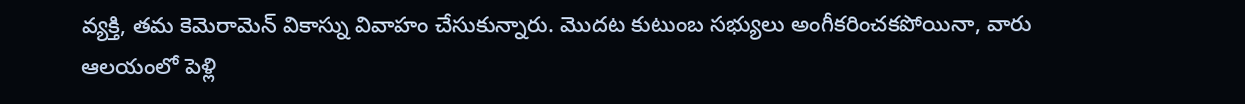వ్యక్తి, తమ కెమెరామెన్ వికాస్ను వివాహం చేసుకున్నారు. మొదట కుటుంబ సభ్యులు అంగీకరించకపోయినా, వారు ఆలయంలో పెళ్లి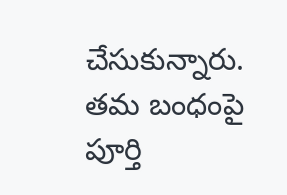చేసుకున్నారు. తమ బంధంపై పూర్తి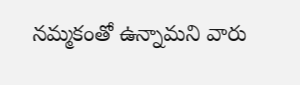నమ్మకంతో ఉన్నామని వారు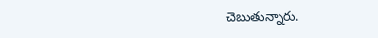చెబుతున్నారు.